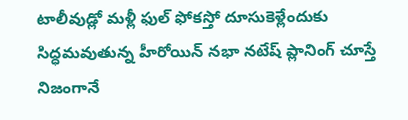టాలీవుడ్లో మళ్లీ ఫుల్ ఫోకస్తో దూసుకెళ్లేందుకు సిద్ధమవుతున్న హీరోయిన్ నభా నటేష్ ప్లానింగ్ చూస్తే నిజంగానే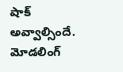షాక్ అవ్వాల్సిందే. మోడలింగ్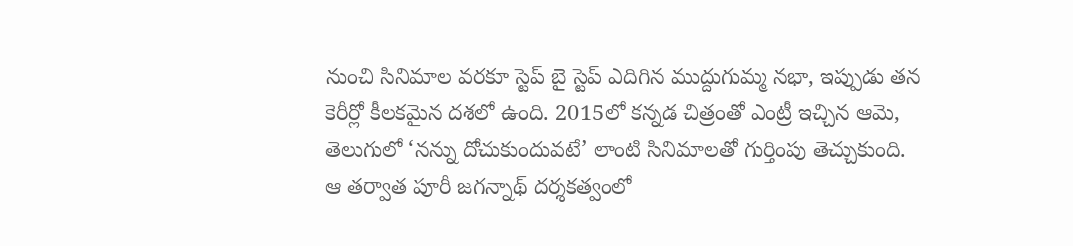నుంచి సినిమాల వరకూ స్టెప్ బై స్టెప్ ఎదిగిన ముద్దుగుమ్మ నభా, ఇప్పుడు తన కెరీర్లో కీలకమైన దశలో ఉంది. 2015లో కన్నడ చిత్రంతో ఎంట్రీ ఇచ్చిన ఆమె, తెలుగులో ‘నన్ను దోచుకుందువటే’ లాంటి సినిమాలతో గుర్తింపు తెచ్చుకుంది. ఆ తర్వాత పూరీ జగన్నాథ్ దర్శకత్వంలో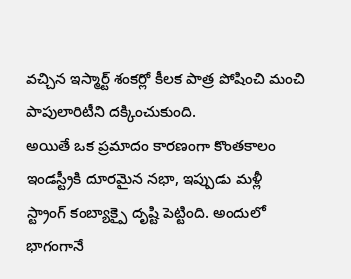వచ్చిన ఇస్మార్ట్ శంకర్లో కీలక పాత్ర పోషించి మంచి పాపులారిటీని దక్కించుకుంది.
అయితే ఒక ప్రమాదం కారణంగా కొంతకాలం ఇండస్ట్రీకి దూరమైన నభా, ఇప్పుడు మళ్లీ స్ట్రాంగ్ కంబ్యాక్పై దృష్టి పెట్టింది. అందులో భాగంగానే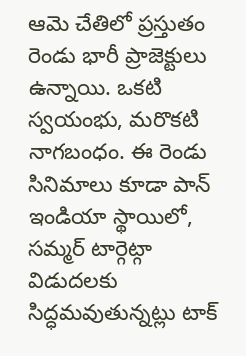ఆమె చేతిలో ప్రస్తుతం రెండు భారీ ప్రాజెక్టులు ఉన్నాయి. ఒకటి స్వయంభు, మరొకటి నాగబంధం. ఈ రెండు సినిమాలు కూడా పాన్ ఇండియా స్థాయిలో, సమ్మర్ టార్గెట్గా విడుదలకు సిద్ధమవుతున్నట్లు టాక్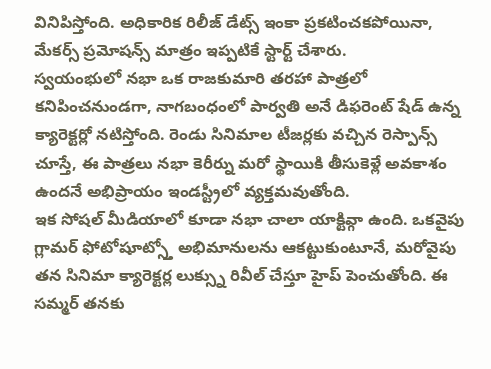వినిపిస్తోంది. అధికారిక రిలీజ్ డేట్స్ ఇంకా ప్రకటించకపోయినా, మేకర్స్ ప్రమోషన్స్ మాత్రం ఇప్పటికే స్టార్ట్ చేశారు.
స్వయంభులో నభా ఒక రాజకుమారి తరహా పాత్రలో కనిపించనుండగా, నాగబంధంలో పార్వతి అనే డిఫరెంట్ షేడ్ ఉన్న క్యారెక్టర్లో నటిస్తోంది. రెండు సినిమాల టీజర్లకు వచ్చిన రెస్పాన్స్ చూస్తే, ఈ పాత్రలు నభా కెరీర్ను మరో స్థాయికి తీసుకెళ్లే అవకాశం ఉందనే అభిప్రాయం ఇండస్ట్రీలో వ్యక్తమవుతోంది.
ఇక సోషల్ మీడియాలో కూడా నభా చాలా యాక్టివ్గా ఉంది. ఒకవైపు గ్లామర్ ఫోటోషూట్స్తో అభిమానులను ఆకట్టుకుంటూనే, మరోవైపు తన సినిమా క్యారెక్టర్ల లుక్స్ను రివీల్ చేస్తూ హైప్ పెంచుతోంది. ఈ సమ్మర్ తనకు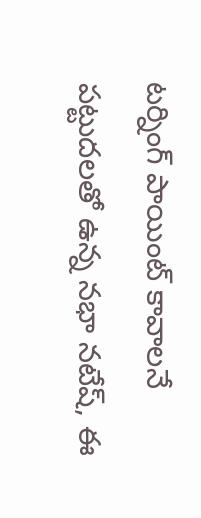టర్నింగ్ పాయింట్ కావాలనే పట్టుదలతో ఉన్న నభా నటేష్, ఈ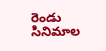రెండు సినిమాల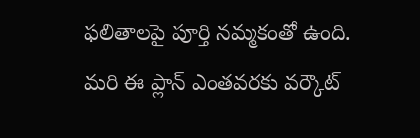ఫలితాలపై పూర్తి నమ్మకంతో ఉంది. మరి ఈ ప్లాన్ ఎంతవరకు వర్కౌట్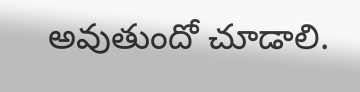అవుతుందో చూడాలి.